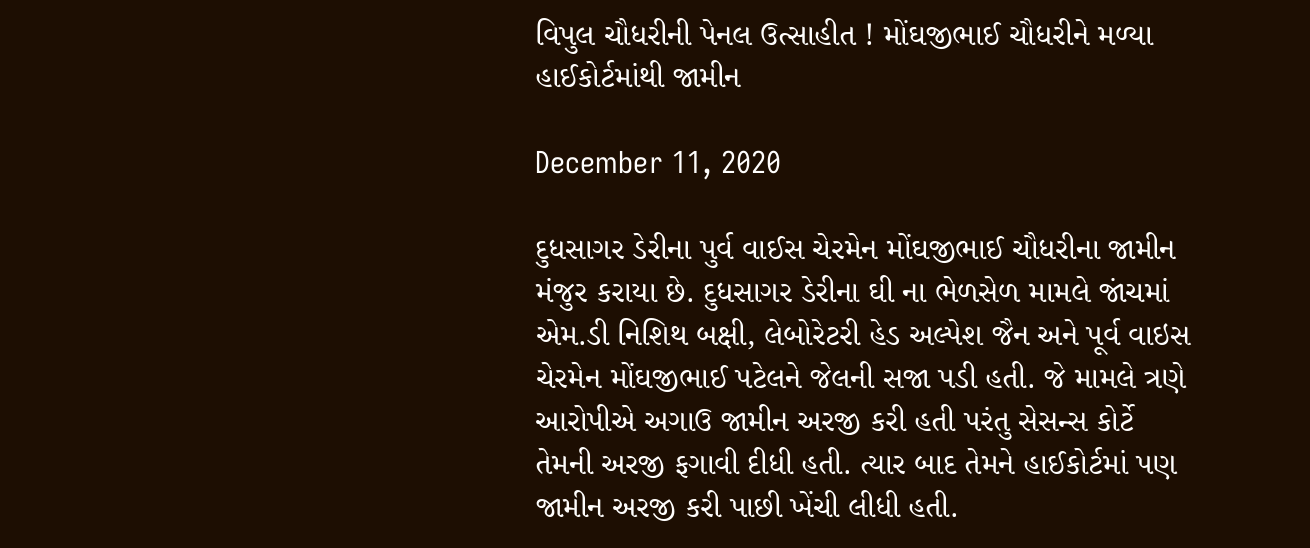વિપુલ ચૌધરીની પેનલ ઉત્સાહીત ! મોંઘજીભાઈ ચૌધરીને મળ્યા હાઈકોર્ટમાંથી જામીન

December 11, 2020

દુધસાગર ડેરીના પુર્વ વાઈસ ચેરમેન મોંઘજીભાઈ ચૌધરીના જામીન મંજુર કરાયા છે. દુધસાગર ડેરીના ઘી ના ભેળસેળ મામલે જાંચમાં એમ.ડી નિશિથ બક્ષી, લેબોરેટરી હેડ અલ્પેશ જૈન અને પૂર્વ વાઇસ ચેરમેન મોંઘજીભાઈ પટેલને જેલની સજા પડી હતી. જે મામલે ત્રણે આરોપીએ અગાઉ જામીન અરજી કરી હતી પરંતુ સેસન્સ કોર્ટે તેમની અરજી ફગાવી દીધી હતી. ત્યાર બાદ તેમને હાઈકોર્ટમાં પણ જામીન અરજી કરી પાછી ખેંચી લીધી હતી.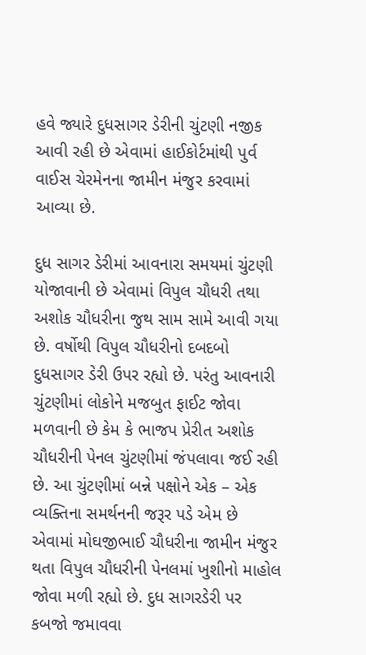હવે જ્યારે દુધસાગર ડેરીની ચુંટણી નજીક આવી રહી છે એવામાં હાઈકોર્ટમાંથી પુર્વ વાઈસ ચેરમેનના જામીન મંજુર કરવામાં આવ્યા છે.

દુધ સાગર ડેરીમાં આવનારા સમયમાં ચુંટણી યોજાવાની છે એવામાં વિપુલ ચૌધરી તથા અશોક ચૌધરીના જુથ સામ સામે આવી ગયા છે. વર્ષોથી વિપુલ ચૌધરીનો દબદબો દુધસાગર ડેરી ઉપર રહ્યો છે. પરંતુ આવનારી ચુંટણીમાં લોકોને મજબુત ફાઈટ જોવા મળવાની છે કેમ કે ભાજપ પ્રેરીત અશોક ચૌધરીની પેનલ ચુંટણીમાં જંપલાવા જઈ રહી છે. આ ચુંટણીમાં બન્ને પક્ષોને એક – એક વ્યક્તિના સમર્થનની જરૂર પડે એમ છે એવામાં મોઘજીભાઈ ચૌધરીના જામીન મંજુર થતા વિપુલ ચૌધરીની પેનલમાં ખુશીનો માહોલ જોવા મળી રહ્યો છે. દુધ સાગરડેરી પર કબજો જમાવવા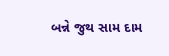બન્ને જુથ સામ દામ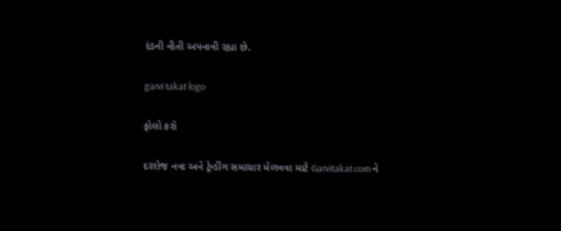દંડની નીતી અપનાવી રહ્યા છે.

garvi takat logo

ફોલો કરો

દરરોજ નવા અને ટ્રેન્ડીંગ સમાચાર મેળવવા માટે Garvitakat.com ને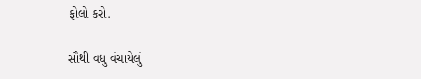ફોલો કરો.

સૌથી વધુ વંચાયેલું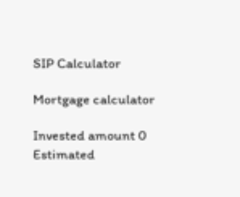SIP Calculator

Mortgage calculator

Invested amount 0
Estimated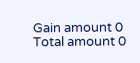Gain amount 0
Total amount 0